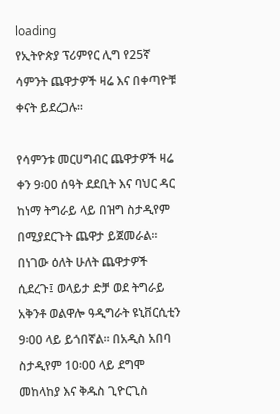loading
የኢትዮጵያ ፕሪምየር ሊግ የ25ኛ ሳምንት ጨዋታዎች ዛሬ እና በቀጣዮቹ ቀናት ይደረጋሉ፡፡

የሳምንቱ መርሀግብር ጨዋታዎች ዛሬ ቀን 9፡00 ሰዓት ደደቢት እና ባህር ዳር ከነማ ትግራይ ላይ በዝግ ስታዲየም በሚያደርጉት ጨዋታ ይጀመራል፡፡ በነገው ዕለት ሁለት ጨዋታዎች ሲደረጉ፤ ወላይታ ድቻ ወደ ትግራይ አቅንቶ ወልዋሎ ዓዲግራት ዩኒቨርሲቲን 9፡00 ላይ ይጎበኛል፡፡ በአዲስ አበባ ስታዲየም 10፡00 ላይ ደግሞ መከላከያ እና ቅዱስ ጊዮርጊስ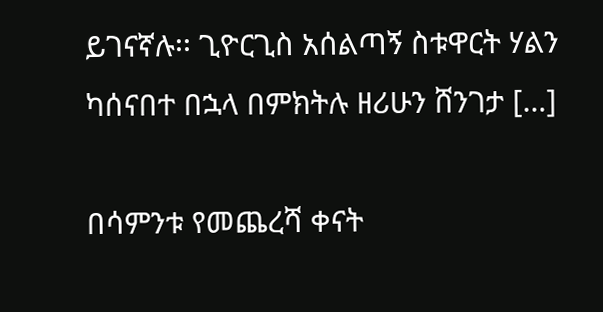ይገናኛሉ፡፡ ጊዮርጊስ አሰልጣኝ ስቱዋርት ሃልን ካሰናበተ በኋላ በምክትሉ ዘሪሁን ሸንገታ […]

በሳምንቱ የመጨረሻ ቀናት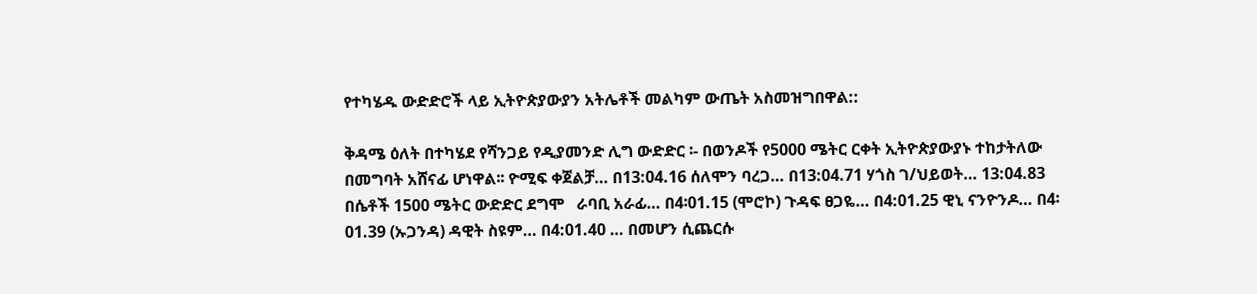የተካሄዱ ውድድሮች ላይ ኢትዮጵያውያን አትሌቶች መልካም ውጤት አስመዝግበዋል::

ቅዳሜ ዕለት በተካሄደ የሻንጋይ የዲያመንድ ሊግ ውድድር ፡- በወንዶች የ5000 ሜትር ርቀት ኢትዮጵያውያኑ ተከታትለው በመግባት አሸናፊ ሆነዋል፡፡ ዮሚፍ ቀጀልቻ… በ13:04.16 ሰለሞን ባረጋ… በ13:04.71 ሃጎስ ገ/ህይወት… 13:04.83 በሴቶች 1500 ሜትር ውድድር ደግሞ   ራባቢ አራፊ… በ4፡01.15 (ሞሮኮ) ጉዳፍ ፀጋዬ… በ4:01.25 ዊኒ ናንዮንዶ… በ4፡01.39 (ኡጋንዳ) ዳዊት ስዩም… በ4:01.40 … በመሆን ሲጨርሱ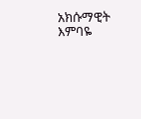አክሱማዊት እምባዬ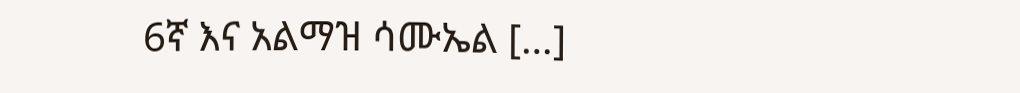6ኛ እና አልማዝ ሳሙኤል […]